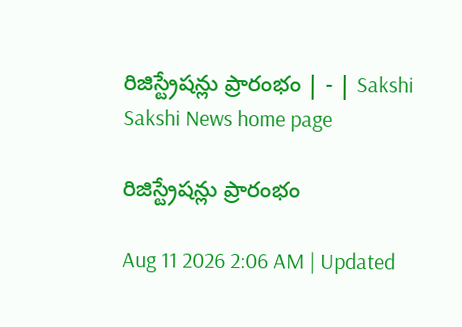రిజిస్ట్రేషన్లు ప్రారంభం | - | Sakshi
Sakshi News home page

రిజిస్ట్రేషన్లు ప్రారంభం

Aug 11 2026 2:06 AM | Updated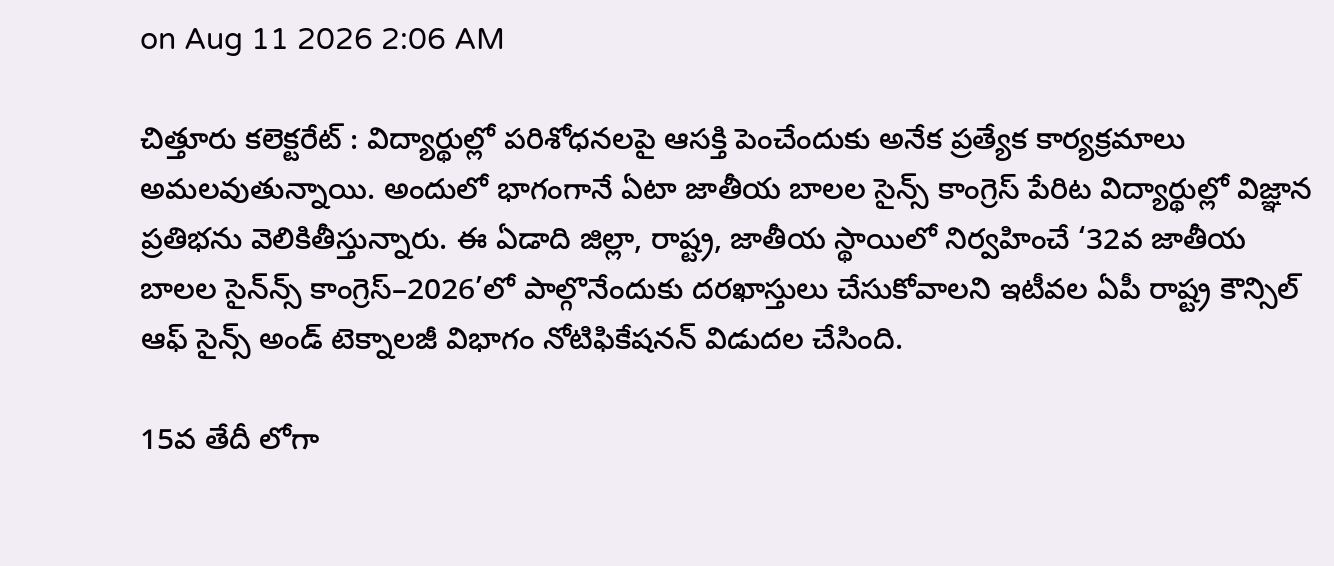on Aug 11 2026 2:06 AM

చిత్తూరు కలెక్టరేట్‌ : విద్యార్థుల్లో పరిశోధనలపై ఆసక్తి పెంచేందుకు అనేక ప్రత్యేక కార్యక్రమాలు అమలవుతున్నాయి. అందులో భాగంగానే ఏటా జాతీయ బాలల సైన్స్‌ కాంగ్రెస్‌ పేరిట విద్యార్థుల్లో విజ్ఞాన ప్రతిభను వెలికితీస్తున్నారు. ఈ ఏడాది జిల్లా, రాష్ట్ర, జాతీయ స్థాయిలో నిర్వహించే ‘32వ జాతీయ బాలల సైన్‌న్స్‌ కాంగ్రెస్‌–2026’లో పాల్గొనేందుకు దరఖాస్తులు చేసుకోవాలని ఇటీవల ఏపీ రాష్ట్ర కౌన్సిల్‌ ఆఫ్‌ సైన్స్‌ అండ్‌ టెక్నాలజీ విభాగం నోటిఫికేషనన్‌ విడుదల చేసింది.

15వ తేదీ లోగా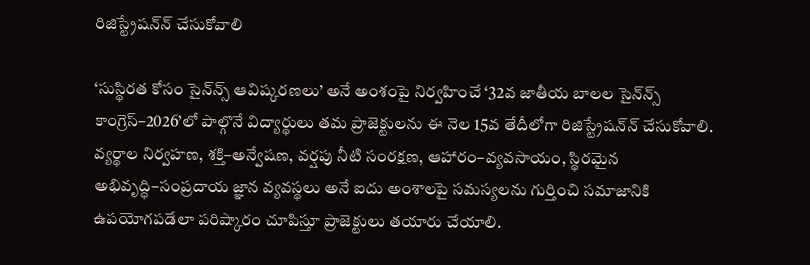రిజిస్ట్రేషన్‌న్‌ చేసుకోవాలి

‘సుస్థిరత కోసం సైన్‌న్స్‌ ఆవిష్కరణలు’ అనే అంశంపై నిర్వహించే ‘32వ జాతీయ బాలల సైన్‌న్స్‌ కాంగ్రెస్‌–2026’లో పాల్గొనే విద్యార్థులు తమ ప్రాజెక్టులను ఈ నెల 15వ తేదీలోగా రిజిస్ట్రేషన్‌న్‌ చేసుకోవాలి. వ్యర్థాల నిర్వహణ, శక్తి–అన్వేషణ, వర్షపు నీటి సంరక్షణ, ఆహారం–వ్యవసాయం, స్థిరమైన అభివృద్ధి–సంప్రదాయ జ్ఞాన వ్యవస్థలు అనే ఐదు అంశాలపై సమస్యలను గుర్తించి సమాజానికి ఉపయోగపడేలా పరిష్కారం చూపిస్తూ ప్రాజెక్టులు తయారు చేయాలి.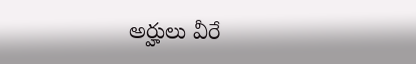అర్హులు వీరే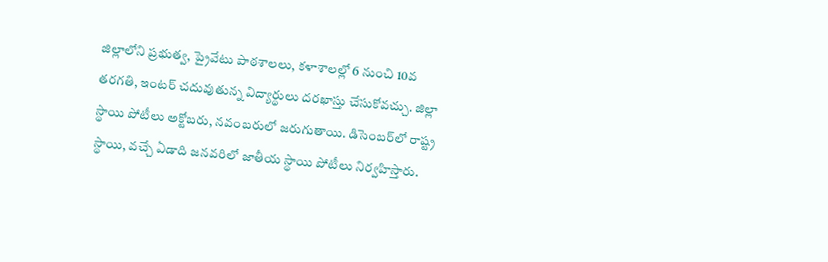జిల్లాలోని ప్రభుత్వ, ప్రైవేటు పాఠశాలలు, కళాశాలల్లో 6 నుంచి 10వ తరగతి, ఇంటర్‌ చదువుతున్న విద్యార్థులు దరఖాస్తు చేసుకోవచ్చు. జిల్లా స్థాయి పోటీలు అక్టోబరు, నవంబరులో జరుగుతాయి. డిసెంబర్‌లో రాష్ట్ర స్థాయి, వచ్చే ఏడాది జనవరిలో జాతీయ స్థాయి పోటీలు నిర్వహిస్తారు.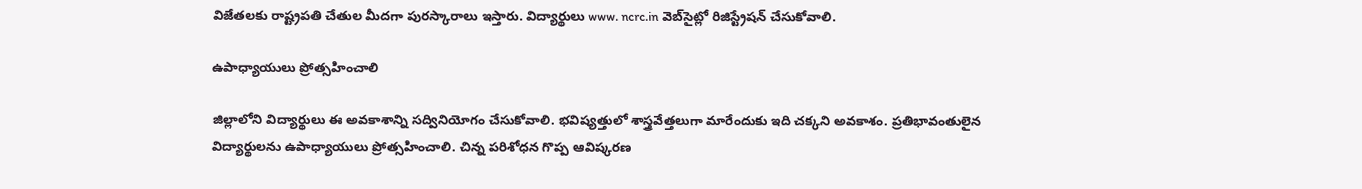విజేతలకు రాష్ట్రపతి చేతుల మీదగా పురస్కారాలు ఇస్తారు. విద్యార్థులు www. ncrc.in వెబ్‌సైట్లో రిజిస్ట్రేషన్‌ చేసుకోవాలి.

ఉపాధ్యాయులు ప్రోత్సహించాలి

జిల్లాలోని విద్యార్థులు ఈ అవకాశాన్ని సద్వినియోగం చేసుకోవాలి. భవిష్యత్తులో శాస్త్రవేత్తలుగా మారేందుకు ఇది చక్కని అవకాశం. ప్రతిభావంతులైన విద్యార్థులను ఉపాధ్యాయులు ప్రోత్సహించాలి. చిన్న పరిశోధన గొప్ప ఆవిష్కరణ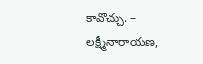కావొచ్చు. – లక్ష్మీనారాయణ,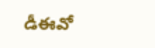డీఈవో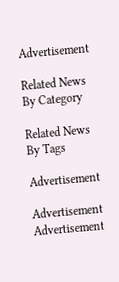Advertisement

Related News By Category

Related News By Tags

Advertisement

Advertisement
Advertisement